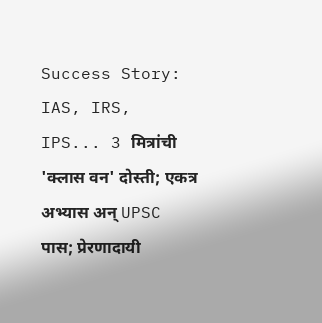Success Story: IAS, IRS, IPS... 3 मित्रांची 'क्लास वन' दोस्ती; एकत्र अभ्यास अन् UPSC पास; प्रेरणादायी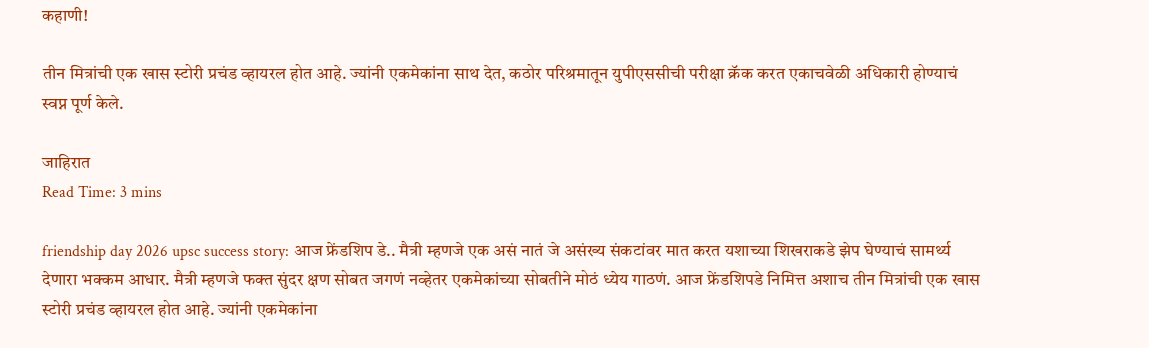कहाणी!

तीन मित्रांची एक खास स्टोरी प्रचंड व्हायरल होत आहे. ज्यांनी एकमेकांना साथ देत, कठोर परिश्रमातून युपीएससीची परीक्षा क्रॅक करत एकाचवेळी अधिकारी होण्याचं स्वप्न पूर्ण केले.

जाहिरात
Read Time: 3 mins

friendship day 2026 upsc success story: आज फ्रेंडशिप डे.. मैत्री म्हणजे एक असं नातं जे असंख्य संकटांवर मात करत यशाच्या शिखराकडे झेप घेण्याचं सामर्थ्य देणारा भक्कम आधार. मैत्री म्हणजे फक्त सुंदर क्षण सोबत जगणं नव्हेतर एकमेकांच्या सोबतीने मोठं ध्येय गाठणं. आज फ्रेंडशिपडे निमित्त अशाच तीन मित्रांची एक खास स्टोरी प्रचंड व्हायरल होत आहे. ज्यांनी एकमेकांना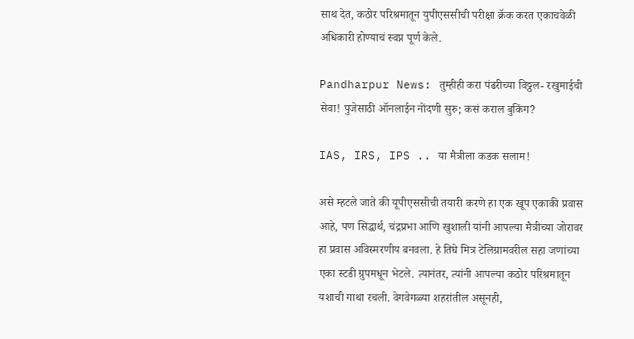साथ देत, कठोर परिश्रमातून युपीएससीची परीक्षा क्रॅक करत एकाचवेळी अधिकारी होण्याचं स्वप्न पूर्ण केले.

Pandharpur News: तुम्हीही करा पंढरीच्या विठ्ठल- रखुमाईची सेवा! पुजेसाठी ऑनलाईन नोंदणी सुरु; कसं कराल बुकिंग?

IAS, IRS, IPS .. या मैत्रीला कडक सलाम!

असे म्हटले जाते की यूपीएससीची तयारी करणे हा एक खूप एकाकी प्रवास आहे, पण सिद्धार्थ, चंद्रप्रभा आणि खुशाली यांनी आपल्या मैत्रीच्या जोरावर हा प्रवास अविस्मरणीय बनवला. हे तिघे मित्र टेलिग्रामवरील सहा जणांच्या एका स्टडी ग्रुपमधून भेटले. त्यानंतर, त्यांनी आपल्या कठोर परिश्रमातून यशाची गाथा रचली. वेगवेगळ्या शहरांतील असूनही,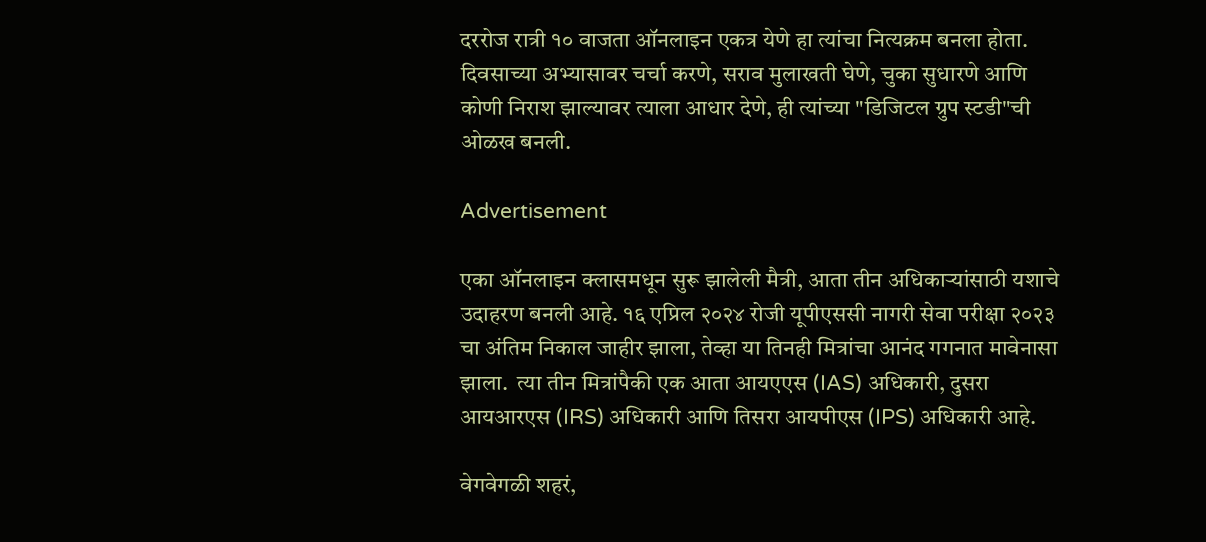दररोज रात्री १० वाजता ऑनलाइन एकत्र येणे हा त्यांचा नित्यक्रम बनला होता. दिवसाच्या अभ्यासावर चर्चा करणे, सराव मुलाखती घेणे, चुका सुधारणे आणि कोणी निराश झाल्यावर त्याला आधार देणे, ही त्यांच्या "डिजिटल ग्रुप स्टडी"ची ओळख बनली.

Advertisement

एका ऑनलाइन क्लासमधून सुरू झालेली मैत्री, आता तीन अधिकाऱ्यांसाठी यशाचे उदाहरण बनली आहे. १६ एप्रिल २०२४ रोजी यूपीएससी नागरी सेवा परीक्षा २०२३ चा अंतिम निकाल जाहीर झाला, तेव्हा या तिनही मित्रांचा आनंद गगनात मावेनासा झाला.  त्या तीन मित्रांपैकी एक आता आयएएस (IAS) अधिकारी, दुसरा आयआरएस (IRS) अधिकारी आणि तिसरा आयपीएस (IPS) अधिकारी आहे.

वेगवेगळी शहरं,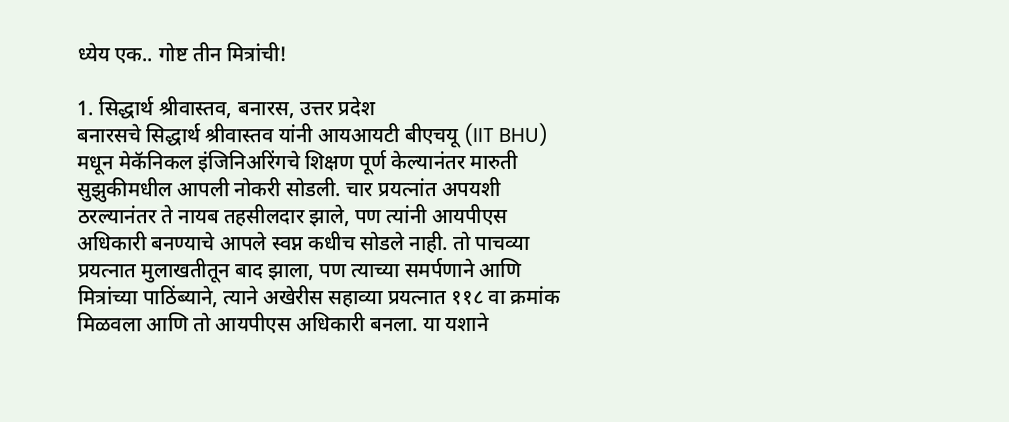ध्येय एक.. गोष्ट तीन मित्रांची!

1. सिद्धार्थ श्रीवास्तव, बनारस, उत्तर प्रदेश
बनारसचे सिद्धार्थ श्रीवास्तव यांनी आयआयटी बीएचयू (IIT BHU) मधून मेकॅनिकल इंजिनिअरिंगचे शिक्षण पूर्ण केल्यानंतर मारुती सुझुकीमधील आपली नोकरी सोडली. चार प्रयत्नांत अपयशी ठरल्यानंतर ते नायब तहसीलदार झाले, पण त्यांनी आयपीएस अधिकारी बनण्याचे आपले स्वप्न कधीच सोडले नाही. तो पाचव्या प्रयत्नात मुलाखतीतून बाद झाला, पण त्याच्या समर्पणाने आणि मित्रांच्या पाठिंब्याने, त्याने अखेरीस सहाव्या प्रयत्नात ११८ वा क्रमांक मिळवला आणि तो आयपीएस अधिकारी बनला. या यशाने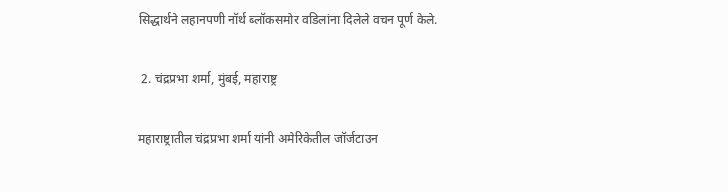सिद्धार्थने लहानपणी नॉर्थ ब्लॉकसमोर वडिलांना दिलेले वचन पूर्ण केले.

 2. चंद्रप्रभा शर्मा, मुंबई, महाराष्ट्र

महाराष्ट्रातील चंद्रप्रभा शर्मा यांनी अमेरिकेतील जॉर्जटाउन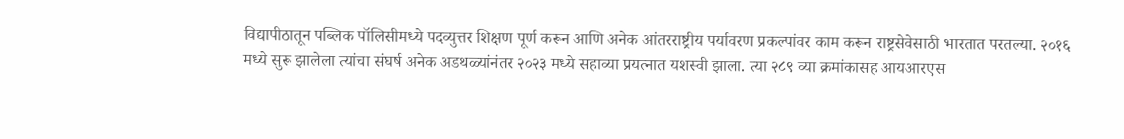विद्यापीठातून पब्लिक पॉलिसीमध्ये पदव्युत्तर शिक्षण पूर्ण करून आणि अनेक आंतरराष्ट्रीय पर्यावरण प्रकल्पांवर काम करून राष्ट्रसेवेसाठी भारतात परतल्या. २०१६ मध्ये सुरू झालेला त्यांचा संघर्ष अनेक अडथळ्यांनंतर २०२३ मध्ये सहाव्या प्रयत्नात यशस्वी झाला. त्या २८९ व्या क्रमांकासह आयआरएस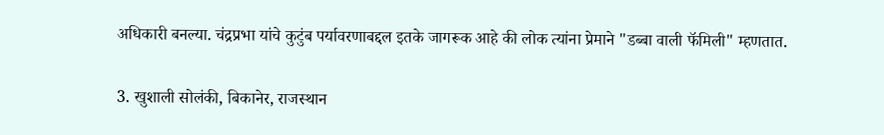अधिकारी बनल्या. चंद्रप्रभा यांचे कुटुंब पर्यावरणाबद्दल इतके जागरूक आहे की लोक त्यांना प्रेमाने "डब्बा वाली फॅमिली" म्हणतात.

3. खुशाली सोलंकी, बिकानेर, राजस्थान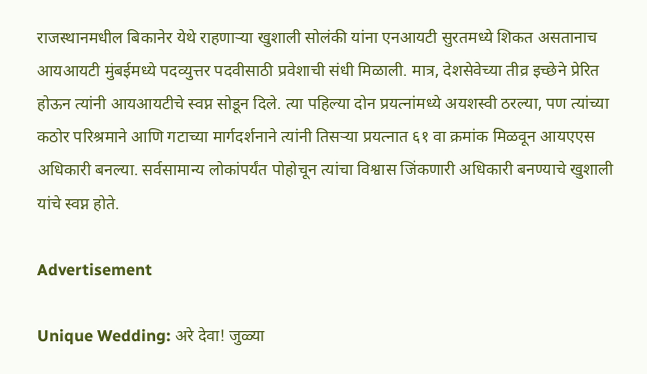राजस्थानमधील बिकानेर येथे राहणाऱ्या खुशाली सोलंकी यांना एनआयटी सुरतमध्ये शिकत असतानाच आयआयटी मुंबईमध्ये पदव्युत्तर पदवीसाठी प्रवेशाची संधी मिळाली. मात्र, देशसेवेच्या तीव्र इच्छेने प्रेरित होऊन त्यांनी आयआयटीचे स्वप्न सोडून दिले. त्या पहिल्या दोन प्रयत्नांमध्ये अयशस्वी ठरल्या, पण त्यांच्या कठोर परिश्रमाने आणि गटाच्या मार्गदर्शनाने त्यांनी तिसऱ्या प्रयत्नात ६१ वा क्रमांक मिळवून आयएएस अधिकारी बनल्या. सर्वसामान्य लोकांपर्यंत पोहोचून त्यांचा विश्वास जिंकणारी अधिकारी बनण्याचे खुशाली यांचे स्वप्न होते.

Advertisement

Unique Wedding: अरे देवा! जुळ्या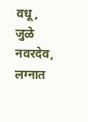वधू, जुळे नवरदेव, लग्नात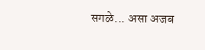सगळे... असा अजब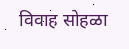विवाह सोहळा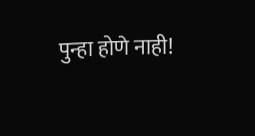पुन्हा होणे नाही!